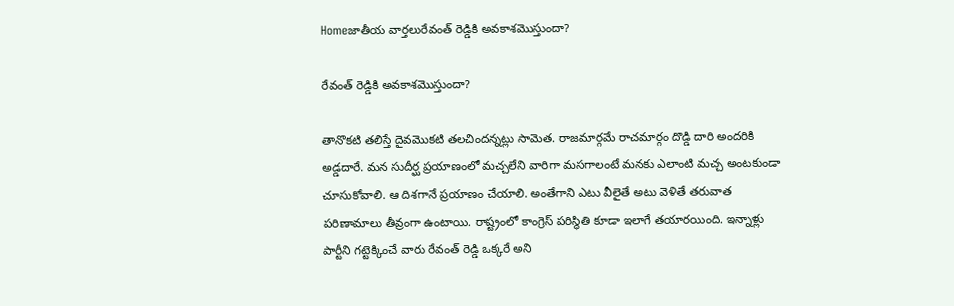Homeజాతీయ వార్తలురేవంత్ రెడ్డికి అవకాశమొస్తుందా?

రేవంత్ రెడ్డికి అవకాశమొస్తుందా?

తానొకటి తలిస్తే దైవమొకటి తలచిందన్నట్లు సామెత. రాజమార్గమే రాచమార్గం దొడ్డి దారి అందరికి అడ్డదారే. మన సుదీర్ఘ ప్రయాణంలో మచ్చలేని వారిగా మసగాలంటే మనకు ఎలాంటి మచ్చ అంటకుండా చూసుకోవాలి. ఆ దిశగానే ప్రయాణం చేయాలి. అంతేగాని ఎటు వీలైతే అటు వెళితే తరువాత పరిణామాలు తీవ్రంగా ఉంటాయి. రాష్ట్రంలో కాంగ్రెస్ పరిస్థితి కూడా ఇలాగే తయారయింది. ఇన్నాళ్లు పార్టీని గట్టెక్కించే వారు రేవంత్ రెడ్డి ఒక్కరే అని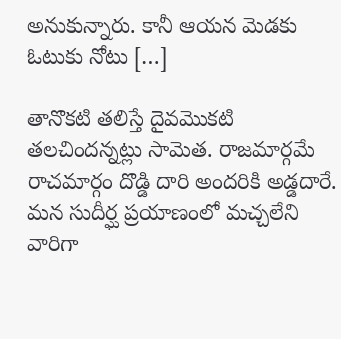అనుకున్నారు. కానీ ఆయన మెడకు ఓటుకు నోటు […]

తానొకటి తలిస్తే దైవమొకటి తలచిందన్నట్లు సామెత. రాజమార్గమే రాచమార్గం దొడ్డి దారి అందరికి అడ్డదారే. మన సుదీర్ఘ ప్రయాణంలో మచ్చలేని వారిగా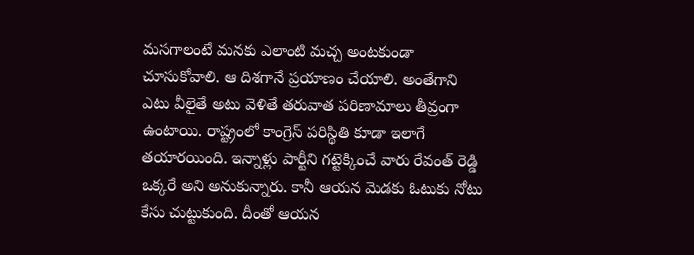మసగాలంటే మనకు ఎలాంటి మచ్చ అంటకుండా చూసుకోవాలి. ఆ దిశగానే ప్రయాణం చేయాలి. అంతేగాని ఎటు వీలైతే అటు వెళితే తరువాత పరిణామాలు తీవ్రంగా ఉంటాయి. రాష్ట్రంలో కాంగ్రెస్ పరిస్థితి కూడా ఇలాగే తయారయింది. ఇన్నాళ్లు పార్టీని గట్టెక్కించే వారు రేవంత్ రెడ్డి ఒక్కరే అని అనుకున్నారు. కానీ ఆయన మెడకు ఓటుకు నోటు కేసు చుట్టుకుంది. దీంతో ఆయన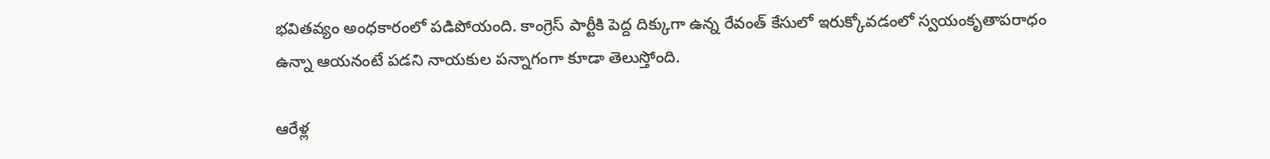భవితవ్యం అంధకారంలో పడిపోయంది. కాంగ్రెస్ పార్టీకి పెద్ద దిక్కుగా ఉన్న రేవంత్ కేసులో ఇరుక్కోవడంలో స్వయంకృతాపరాధం ఉన్నా ఆయనంటే పడని నాయకుల పన్నాగంగా కూడా తెలుస్తోంది.

ఆరేళ్ల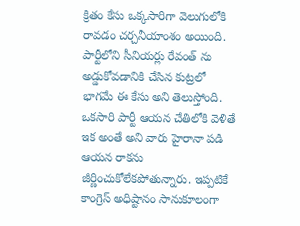క్రితం కేసు ఒక్కసారిగా వెలుగులోకి రావడం చర్చనీయాంశం అయింది. పార్టీలోని సీనియర్లు రేవంత్ ను అడ్డుకోవడానికి చేసిన కుట్రలో భాగమే ఈ కేసు అని తెలుస్తోంది. ఒకసారి పార్టీ ఆయన చేతిలోకి వెళితే ఇక అంతే అని వారు హైరానా పడి ఆయన రాకను జీర్ణించుకోలేకపోతున్నారు. ఇప్పటికే కాంగ్రెస్ అధిష్టానం సానుకూలంగా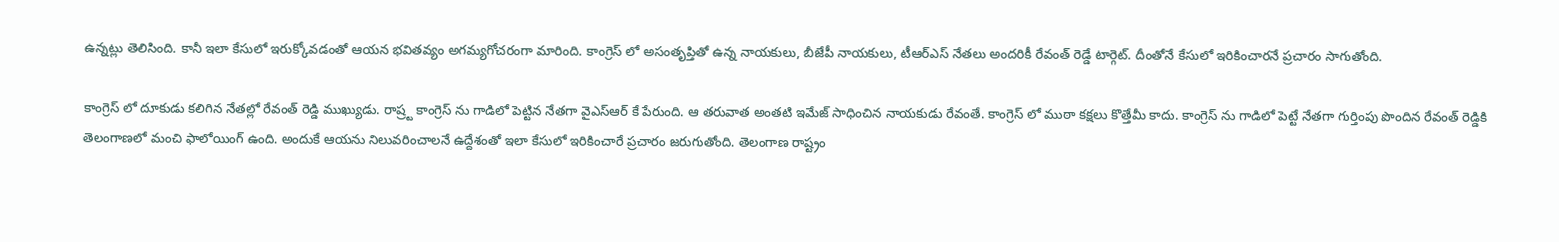ఉన్నట్లు తెలిసింది. కానీ ఇలా కేసులో ఇరుక్కోవడంతో ఆయన భవితవ్యం అగమ్యగోచరంగా మారింది. కాంగ్రెస్ లో అసంతృప్తితో ఉన్న నాయకులు, బీజేపీ నాయకులు, టీఆర్ఎస్ నేతలు అందరికీ రేవంత్ రెడ్డే టార్గెట్. దీంతోనే కేసులో ఇరికించారనే ప్రచారం సాగుతోంది.

కాంగ్రెస్ లో దూకుడు కలిగిన నేతల్లో రేవంత్ రెడ్డి ముఖ్యుడు. రాష్ర్ట కాంగ్రెస్ ను గాడిలో పెట్టిన నేతగా వైఎస్ఆర్ కే పేరుంది. ఆ తరువాత అంతటి ఇమేజ్ సాధించిన నాయకుడు రేవంతే. కాంగ్రెస్ లో ముఠా కక్షలు కొత్తేమీ కాదు. కాంగ్రెస్ ను గాడిలో పెట్టే నేతగా గుర్తింపు పొందిన రేవంత్ రెడ్డికి తెలంగాణలో మంచి ఫాలోయింగ్ ఉంది. అందుకే ఆయను నిలువరించాలనే ఉద్దేశంతో ఇలా కేసులో ఇరికించారే ప్రచారం జరుగుతోంది. తెలంగాణ రాష్ట్రం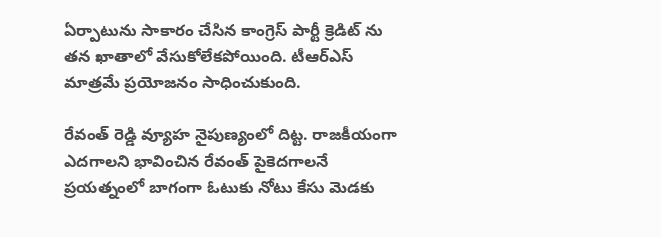ఏర్పాటును సాకారం చేసిన కాంగ్రెస్ పార్టీ క్రెడిట్ ను తన ఖాతాలో వేసుకోలేకపోయింది. టీఆర్ఎస్ మాత్రమే ప్రయోజనం సాధించుకుంది.

రేవంత్ రెడ్డి వ్యూహ నైపుణ్యంలో దిట్ట. రాజకీయంగా ఎదగాలని భావించిన రేవంత్ పైకెదగాలనే ప్రయత్నంలో బాగంగా ఓటుకు నోటు కేసు మెడకు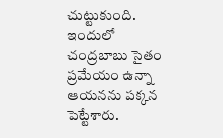చుట్టుకుంది. ఇందులో చంద్రబాబు సైతం ప్రమేయం ఉన్నా ఆయనను పక్కన పెట్టేశారు.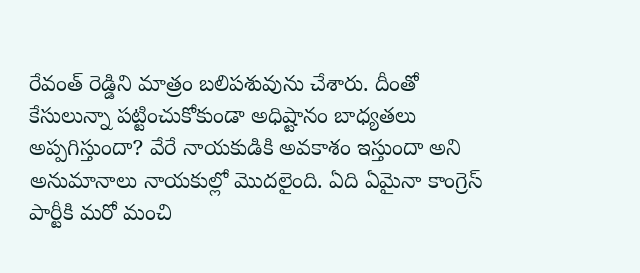రేవంత్ రెడ్డిని మాత్రం బలిపశువును చేశారు. దీంతో కేసులున్నా పట్టించుకోకుండా అధిష్టానం బాధ్యతలు అప్పగిస్తుందా? వేరే నాయకుడికి అవకాశం ఇస్తుందా అని అనుమానాలు నాయకుల్లో మొదలైంది. ఏది ఏమైనా కాంగ్రెస్ పార్టీకి మరో మంచి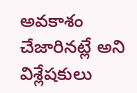అవకాశం చేజారినట్లే అని విశ్లేషకులు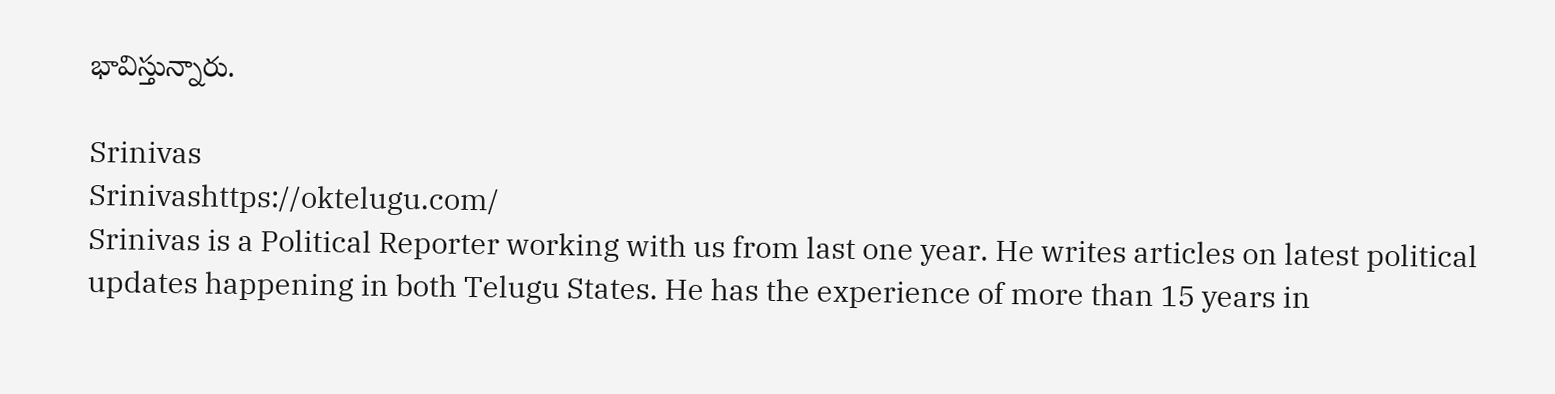భావిస్తున్నారు.

Srinivas
Srinivashttps://oktelugu.com/
Srinivas is a Political Reporter working with us from last one year. He writes articles on latest political updates happening in both Telugu States. He has the experience of more than 15 years in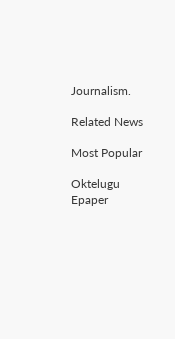Journalism.

Related News

Most Popular

Oktelugu Epaper